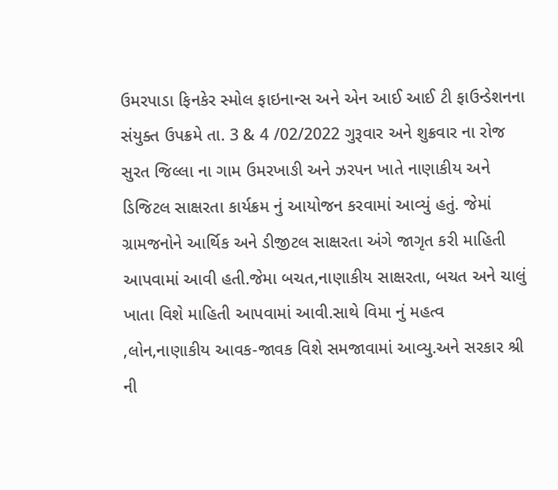ઉમરપાડા ફિનકેર સ્મોલ ફાઇનાન્સ અને એન આઈ આઈ ટી ફાઉન્ડેશનના સંયુક્ત ઉપક્રમે તા. 3 & 4 /02/2022 ગુરૂવાર અને શુક્રવાર ના રોજ સુરત જિલ્લા ના ગામ ઉમરખાઙી અને ઝરપન ખાતે નાણાકીય અને ડિજિટલ સાક્ષરતા કાર્યક્રમ નું આયોજન કરવામાં આવ્યું હતું. જેમાં ગ્રામજનોને આર્થિક અને ડીજીટલ સાક્ષરતા અંગે જાગૃત કરી માહિતી આપવામાં આવી હતી.જેમા બચત,નાણાકીય સાક્ષરતા, બચત અને ચાલું ખાતા વિશે માહિતી આપવામાં આવી.સાથે વિમા નું મહત્વ ,લોન,નાણાકીય આવક-જાવક વિશે સમજાવામાં આવ્યુ.અને સરકાર શ્રી ની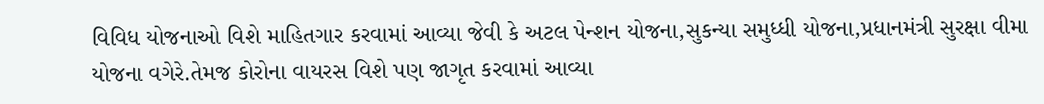વિવિધ યોજનાઓ વિશે માહિતગાર કરવામાં આવ્યા જેવી કે અટલ પેન્શન યોજના,સુકન્યા સમુધ્ધી યોજના,પ્રધાનમંત્રી સુરક્ષા વીમા યોજના વગેરે.તેમજ કોરોના વાયરસ વિશે પણ જાગૃત કરવામાં આવ્યા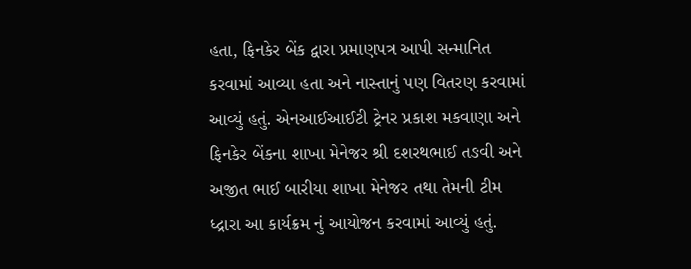હતા, ફિનકેર બેંક દ્વારા પ્રમાણપત્ર આપી સન્માનિત કરવામાં આવ્યા હતા અને નાસ્તાનું પણ વિતરણ કરવામાં આવ્યું હતું. એનઆઈઆઈટી ટ્રેનર પ્રકાશ મકવાણા અને ફિનકેર બેંકના શાખા મેનેજર શ્રી દશરથભાઈ તઙવી અને અજીત ભાઈ બારીયા શાખા મેનેજર તથા તેમની ટીમ ધ્દ્રારા આ કાર્યક્રમ નું આયોજન કરવામાં આવ્યું હતું.